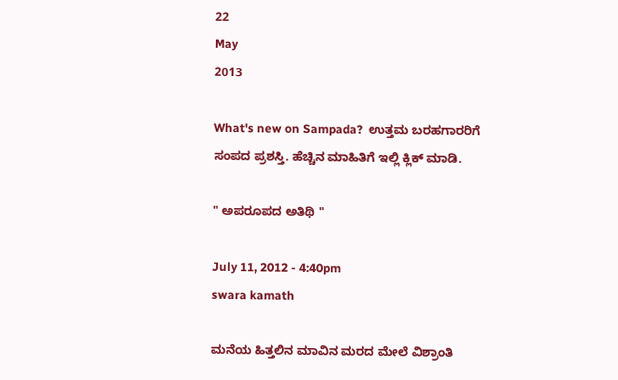22
May
2013

What's new on Sampada?  ಉತ್ತಮ ಬರಹಗಾರರಿಗೆ ಸಂಪದ ಪ್ರಶಸ್ತಿ. ಹೆಚ್ಚಿನ ಮಾಹಿತಿಗೆ ಇಲ್ಲಿ ಕ್ಲಿಕ್ ಮಾಡಿ.

" ಅಪರೂಪದ ಅತಿಥಿ "

July 11, 2012 - 4:40pm
swara kamath

ಮನೆಯ ಹಿತ್ತಲಿನ ಮಾವಿನ ಮರದ ಮೇಲೆ ವಿಶ್ರಾಂತಿ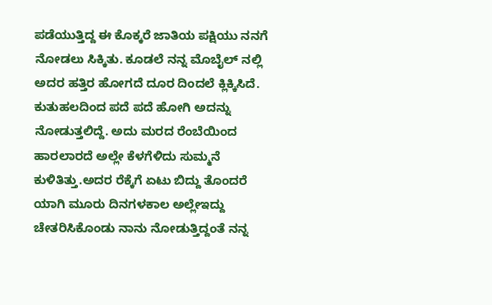ಪಡೆಯುತ್ತಿದ್ದ ಈ ಕೊಕ್ಕರೆ ಜಾತಿಯ ಪಕ್ಷಿಯು ನನಗೆ ನೋಡಲು ಸಿಕ್ಕಿತು. ಕೂಡಲೆ ನನ್ನ ಮೊಬೈಲ್ ನಲ್ಲಿ ಅದರ ಹತ್ತಿರ ಹೋಗದೆ ದೂರ ದಿಂದಲೆ ಕ್ಲಿಕ್ಕಿಸಿದೆ. ಕುತುಹಲದಿಂದ ಪದೆ ಪದೆ ಹೋಗಿ ಅದನ್ನು ನೋಡುತ್ತಲಿದ್ದೆ. ಅದು ಮರದ ರೆಂಬೆಯಿಂದ ಹಾರಲಾರದೆ ಅಲ್ಲೇ ಕೆಳಗೆಳಿದು ಸುಮ್ಮನೆ ಕುಳಿತಿತ್ತು.ಅದರ ರೆಕ್ಕೆಗೆ ಏಟು ಬಿದ್ದು ತೊಂದರೆ ಯಾಗಿ ಮೂರು ದಿನಗಳಕಾಲ ಅಲ್ಲೇಇದ್ದು ಚೇತರಿಸಿಕೊಂಡು ನಾನು ನೋಡುತ್ತಿದ್ದಂತೆ ನನ್ನ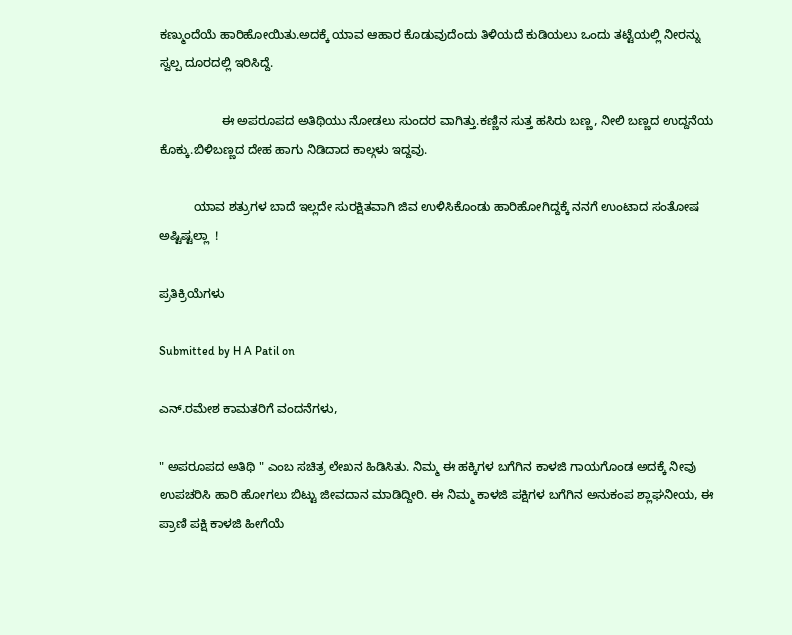ಕಣ್ಮುಂದೆಯೆ ಹಾರಿಹೋಯಿತು.ಅದಕ್ಕೆ ಯಾವ ಆಹಾರ ಕೊಡುವುದೆಂದು ತಿಳಿಯದೆ ಕುಡಿಯಲು ಒಂದು ತಟ್ಟೆಯಲ್ಲಿ ನೀರನ್ನು ಸ್ವಲ್ಪ ದೂರದಲ್ಲಿ ಇರಿಸಿದ್ದೆ.

                  ಈ ಅಪರೂಪದ ಅತಿಥಿಯು ನೋಡಲು ಸುಂದರ ವಾಗಿತ್ತು.ಕಣ್ಣಿನ ಸುತ್ತ ಹಸಿರು ಬಣ್ಣ, ನೀಲಿ ಬಣ್ಣದ ಉದ್ದನೆಯ ಕೊಕ್ಕು.ಬಿಳಿಬಣ್ಣದ ದೇಹ ಹಾಗು ನಿಡಿದಾದ ಕಾಲ್ಗಳು ಇದ್ದವು.

          ಯಾವ ಶತ್ರುಗಳ ಬಾದೆ ಇಲ್ಲದೇ ಸುರಕ್ಷಿತವಾಗಿ ಜಿವ ಉಳಿಸಿಕೊಂಡು ಹಾರಿಹೋಗಿದ್ದಕ್ಕೆ ನನಗೆ ಉಂಟಾದ ಸಂತೋಷ ಅಷ್ಟಿಷ್ಟಲ್ಲಾ  !

ಪ್ರತಿಕ್ರಿಯೆಗಳು

Submitted by H A Patil on

ಎನ್.ರಮೇಶ ಕಾಮತರಿಗೆ ವಂದನೆಗಳು,

" ಅಪರೂಪದ ಅತಿಥಿ " ಎಂಬ ಸಚಿತ್ರ ಲೇಖನ ಹಿಡಿಸಿತು. ನಿಮ್ಮ ಈ ಹಕ್ಕಿಗಳ ಬಗೆಗಿನ ಕಾಳಜಿ ಗಾಯಗೊಂಡ ಅದಕ್ಕೆ ನೀವು ಉಪಚರಿಸಿ ಹಾರಿ ಹೋಗಲು ಬಿಟ್ಟು ಜೀವದಾನ ಮಾಡಿದ್ದೀರಿ. ಈ ನಿಮ್ಮ ಕಾಳಜಿ ಪಕ್ಷಿಗಳ ಬಗೆಗಿನ ಅನುಕಂಪ ಶ್ಲಾಘನೀಯ, ಈ ಪ್ರಾಣಿ ಪಕ್ಷಿ ಕಾಳಜಿ ಹೀಗೆಯೆ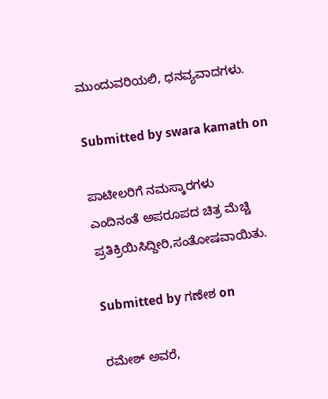ಮುಂದುವರಿಯಲಿ, ಧನವ್ಯವಾದಗಳು.

Submitted by swara kamath on

ಪಾಟೀಲರಿಗೆ ನಮಸ್ಕಾರಗಳು
ಎಂದಿನಂತೆ ಅಪರೂಪದ ಚಿತ್ರ ಮೆಚ್ಚಿ ಪ್ರತಿಕ್ರಿಯಿಸಿದ್ದೀರಿ,ಸಂತೋಷವಾಯಿತು.

Submitted by ಗಣೇಶ on

ರಮೇಶ್ ಅವರೆ,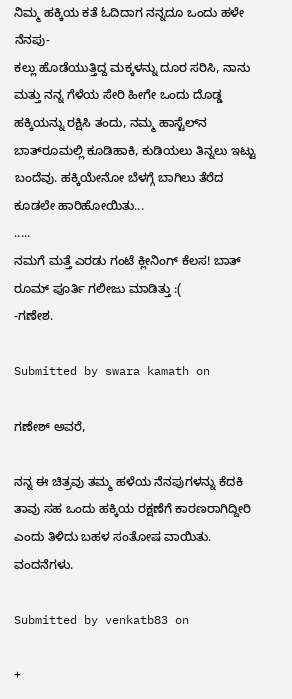ನಿಮ್ಮ ಹಕ್ಕಿಯ ಕತೆ ಓದಿದಾಗ ನನ್ನದೂ ಒಂದು ಹಳೇ ನೆನಪು-
ಕಲ್ಲು ಹೊಡೆಯುತ್ತಿದ್ದ ಮಕ್ಕಳನ್ನು ದೂರ ಸರಿಸಿ, ನಾನು ಮತ್ತು ನನ್ನ ಗೆಳೆಯ ಸೇರಿ ಹೀಗೇ ಒಂದು ದೊಡ್ಡ ಹಕ್ಕಿಯನ್ನು ರಕ್ಷಿಸಿ ತಂದು, ನಮ್ಮ ಹಾಸ್ಟೆಲ್‌ನ ಬಾತ್‌ರೂಮಲ್ಲಿ ಕೂಡಿಹಾಕಿ, ಕುಡಿಯಲು ತಿನ್ನಲು ಇಟ್ಟು ಬಂದೆವು. ಹಕ್ಕಿಯೇನೋ ಬೆಳಗ್ಗೆ ಬಾಗಿಲು ತೆರೆದ ಕೂಡಲೇ ಹಾರಿಹೋಯಿತು...
.....
ನಮಗೆ ಮತ್ತೆ ಎರಡು ಗಂಟೆ ಕ್ಲೀನಿಂಗ್ ಕೆಲಸ! ಬಾತ್ ರೂಮ್ ಪೂರ್ತಿ ಗಲೀಜು ಮಾಡಿತ್ತು :(
-ಗಣೇಶ.

Submitted by swara kamath on

ಗಣೇಶ್ ಅವರೆ,

ನನ್ನ ಈ ಚಿತ್ರವು ತಮ್ಮ ಹಳೆಯ ನೆನಪುಗಳನ್ನು ಕೆದಕಿ ತಾವು ಸಹ ಒಂದು ಹಕ್ಕಿಯ ರಕ್ಷಣೆಗೆ ಕಾರಣರಾಗಿದ್ದೀರಿ ಎಂದು ತಿಳಿದು ಬಹಳ ಸಂತೋಷ ವಾಯಿತು.
ವಂದನೆಗಳು.

Submitted by venkatb83 on

+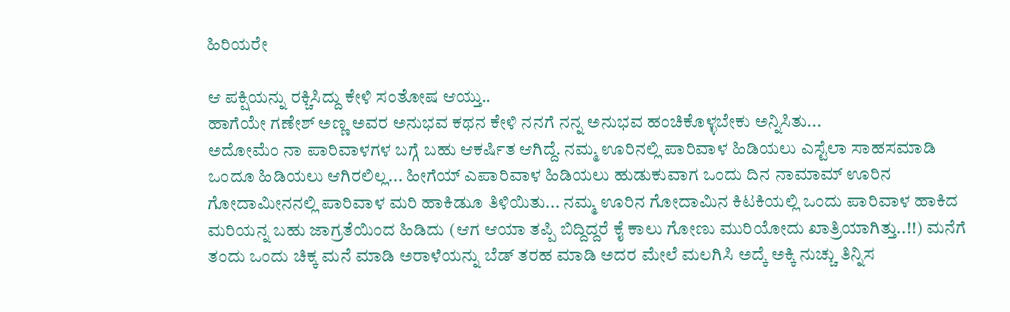ಹಿರಿಯರೇ

ಆ ಪಕ್ಷಿಯನ್ನು ರಕ್ಚಿಸಿದ್ದು ಕೇಳಿ ಸಂತೋಷ ಆಯ್ತು..
ಹಾಗೆಯೇ ಗಣೇಶ್ ಅಣ್ಣ ಅವರ ಅನುಭವ ಕಥನ ಕೇಳಿ ನನಗೆ ನನ್ನ ಅನುಭವ ಹಂಚಿಕೊಳ್ಳಬೇಕು ಅನ್ನಿಸಿತು...
ಅದೋಮೆಂ ನಾ ಪಾರಿವಾಳಗಳ ಬಗ್ಗೆ ಬಹು ಆಕರ್ಷಿತ ಆಗಿದ್ದೆ. ನಮ್ಮ ಊರಿನಲ್ಲಿ ಪಾರಿವಾಳ ಹಿಡಿಯಲು ಎಸ್ಟೆಲಾ ಸಾಹಸಮಾಡಿ ಒಂದೂ ಹಿಡಿಯಲು ಆಗಿರಲಿಲ್ಲ... ಹೀಗೆಯ್ ಎಪಾರಿವಾಳ ಹಿಡಿಯಲು ಹುಡುಕುವಾಗ ಒಂದು ದಿನ ನಾಮಾಮ್ ಊರಿನ ಗೋದಾಮೀನನಲ್ಲಿ ಪಾರಿವಾಳ ಮರಿ ಹಾಕಿಡುೂ ತಿಳಿಯಿತು... ನಮ್ಮ ಊರಿನ ಗೋದಾಮಿನ ಕಿಟಕಿಯಲ್ಲಿ ಒಂದು ಪಾರಿವಾಳ ಹಾಕಿದ ಮರಿಯನ್ನ ಬಹು ಜಾಗ್ರತೆಯಿಂದ ಹಿಡಿದು (ಆಗ ಆಯಾ ತಪ್ಪಿ ಬಿದ್ದಿದ್ದರೆ ಕೈ ಕಾಲು ಗೋಣು ಮುರಿಯೋದು ಖಾತ್ರಿಯಾಗಿತ್ತು..!!) ಮನೆಗೆ ತಂದು ಒಂದು ಚಿಕ್ಕ ಮನೆ ಮಾಡಿ ಅರಾಳೆಯನ್ನು ಬೆಡ್ ತರಹ ಮಾಡಿ ಅದರ ಮೇಲೆ ಮಲಗಿಸಿ ಅದ್ಕೆ ಅಕ್ಕಿ ನುಚ್ಚು ತಿನ್ನಿಸ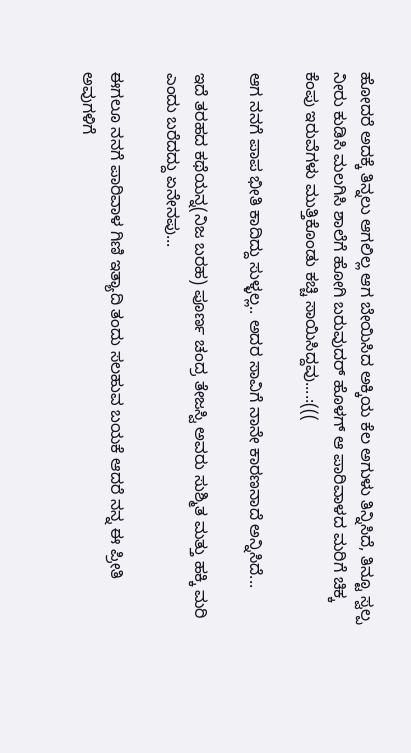ಹೋದರೆ ಅದಕ್ಕೆ ತಿನ್ನಲು ಆಗಲಿಲ್ಲ ಆಗ ಬೇಯಿಸಿದ ಅಕ್ಕಿಯ ಕೆಲ ಅಗುಳು ತಿನ್ನಿಸಿದೆ, ತಿನ್ಟೂ ಸ್ವಲ್ಪ ನೀರು ಕುಡಿಸಿ ಮಲಗಿಸಿ ಶಾಲೆಗೆ ಹೋಗಿ ಬರುವುದರ್ ಹೊಳಗ್ ಆ ಪಾರಿವಾಳದ ಮರಿಗೆ ಚಿಕ್ಕ ಕೆಂಪು ಇರುವೆಗಳು ಮುತ್ತಿಕೊಂಡು ಕಚ್ಚಿ ಸಾಯಿಸಿದ್ದವು....:(((

ಆಗ ನನಗೆ ಪಾಪ ಭೀತಿ ಕಾದಿದ್ದು ಸುಳ್ಳಲ್ಲ.. ಅದರ ಸಾವಿಗೆ ನಾನೇ ಕಾರಣನಾದೆ ಅನ್ನಿಸಿದೆ...

ಇದೆ ತರಹದ ಕಥೆಯನ್ನ(ನಿಜ ಬರಹ) ಪೂರ್ಣ ಚಂದ್ರ ತೇಜಸ್ವಿ ಅವರು ಸುಶ್ಮಿತ ಮತ್ತು ಹಕ್ಕಿ ಮರಿ ಎಂದು ಬರೆದದ್ದು ಏನೇನಪು...

ಈಗಲೂ ನನಗೆ ಪಾರಿವಾಳ ಗಿಣಿ ಇತ್ಯಾದಿ ತಂದು ಸಲಹುವ ಬಯಕೆ ಆದರೆ ನನ್ನ ಈ ಪ್ರೀತಿ ಅವುಗಳಿಗೆ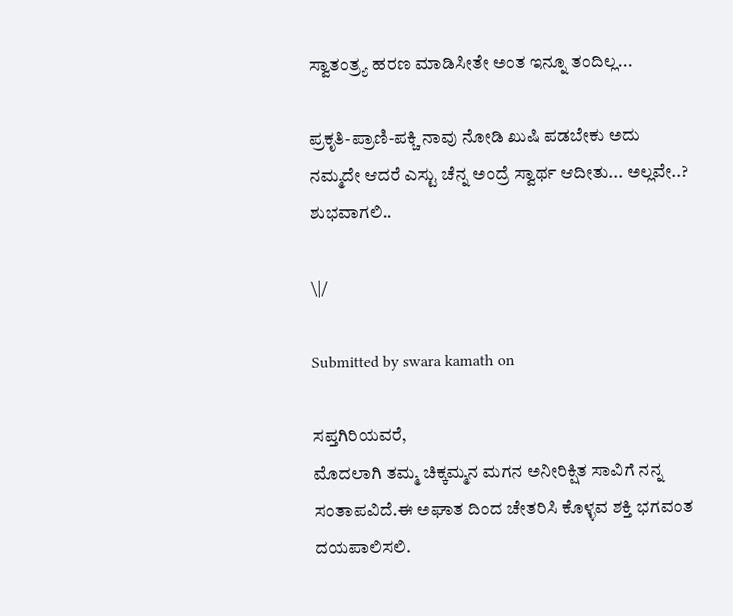ಸ್ವಾತಂತ್ರ್ಯ ಹರಣ ಮಾಡಿಸೀತೇ ಅಂತ ಇನ್ನೂ ತಂದಿಲ್ಲ...

ಪ್ರಕೃತಿ-ಪ್ರಾಣಿ-ಪಕ್ಚಿ ನಾವು ನೋಡಿ ಖುಷಿ ಪಡಬೇಕು ಅದು ನಮ್ಮದೇ ಆದರೆ ಎಸ್ಟು ಚೆನ್ನ ಅಂದ್ರೆ ಸ್ವಾರ್ಥ ಆದೀತು... ಅಲ್ಲವೇ..?
ಶುಭವಾಗಲಿ..

\|/

Submitted by swara kamath on

ಸಪ್ತಗಿರಿಯವರೆ,
ಮೊದಲಾಗಿ ತಮ್ಮ ಚಿಕ್ಕಮ್ಮನ ಮಗನ ಅನೀರಿಕ್ಷಿತ ಸಾವಿಗೆ ನನ್ನ ಸಂತಾಪವಿದೆ.ಈ ಅಘಾತ ದಿಂದ ಚೇತರಿಸಿ ಕೊಳ್ಳವ ಶಕ್ತಿ ಭಗವಂತ ದಯಪಾಲಿಸಲಿ.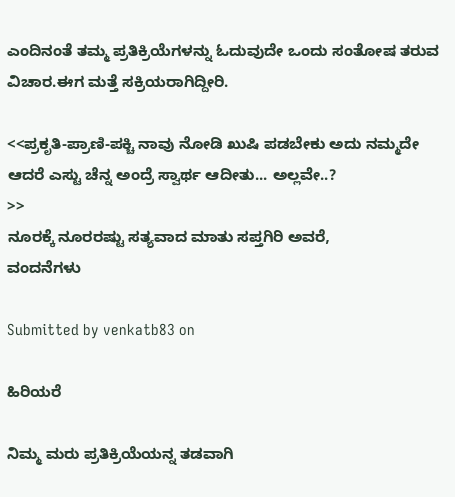ಎಂದಿನಂತೆ ತಮ್ಮ ಪ್ರತಿಕ್ರಿಯೆಗಳನ್ನು ಓದುವುದೇ ಒಂದು ಸಂತೋಷ ತರುವ ವಿಚಾರ.ಈಗ ಮತ್ತೆ ಸಕ್ರಿಯರಾಗಿದ್ದೀರಿ.

<<ಪ್ರಕೃತಿ-ಪ್ರಾಣಿ-ಪಕ್ಚಿ ನಾವು ನೋಡಿ ಖುಷಿ ಪಡಬೇಕು ಅದು ನಮ್ಮದೇ ಆದರೆ ಎಸ್ಟು ಚೆನ್ನ ಅಂದ್ರೆ ಸ್ವಾರ್ಥ ಆದೀತು... ಅಲ್ಲವೇ..?
>>
ನೂರಕ್ಕೆ ನೂರರಷ್ಟು ಸತ್ಯವಾದ ಮಾತು ಸಪ್ತಗಿರಿ ಅವರೆ,
ವಂದನೆಗಳು

Submitted by venkatb83 on

ಹಿರಿಯರೆ

ನಿಮ್ಮ ಮರು ಪ್ರತಿಕ್ರಿಯೆಯನ್ನ ತಡವಾಗಿ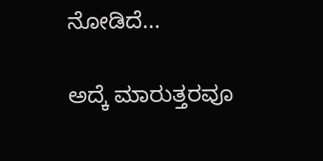ನೋಡಿದೆ...

ಅದ್ಕೆ ಮಾರುತ್ತರವೂ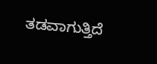ತಡವಾಗುತ್ತಿದೆ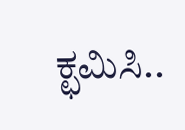ಕ್ಛಮಿಸಿ..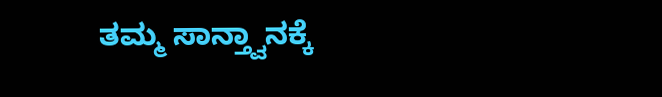ತಮ್ಮ ಸಾನ್ತ್ವಾನಕ್ಕೆ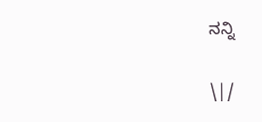ನನ್ನಿ

\|/